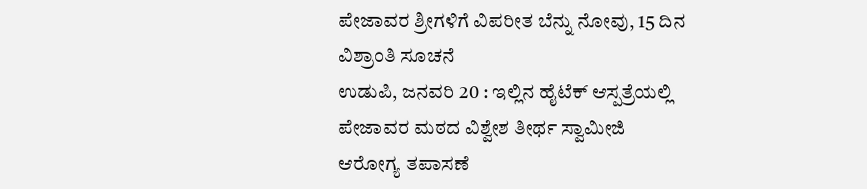ಪೇಜಾವರ ಶ್ರೀಗಳಿಗೆ ವಿಪರೀತ ಬೆನ್ನು ನೋವು, 15 ದಿನ ವಿಶ್ರಾಂತಿ ಸೂಚನೆ
ಉಡುಪಿ, ಜನವರಿ 20 : ಇಲ್ಲಿನ ಹೈಟೆಕ್ ಆಸ್ಪತ್ರೆಯಲ್ಲಿ ಪೇಜಾವರ ಮಠದ ವಿಶ್ವೇಶ ತೀರ್ಥ ಸ್ವಾಮೀಜಿ ಆರೋಗ್ಯ ತಪಾಸಣೆ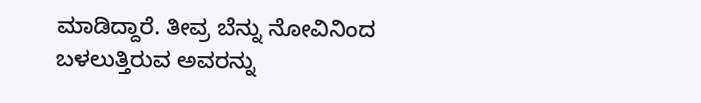ಮಾಡಿದ್ದಾರೆ. ತೀವ್ರ ಬೆನ್ನು ನೋವಿನಿಂದ ಬಳಲುತ್ತಿರುವ ಅವರನ್ನು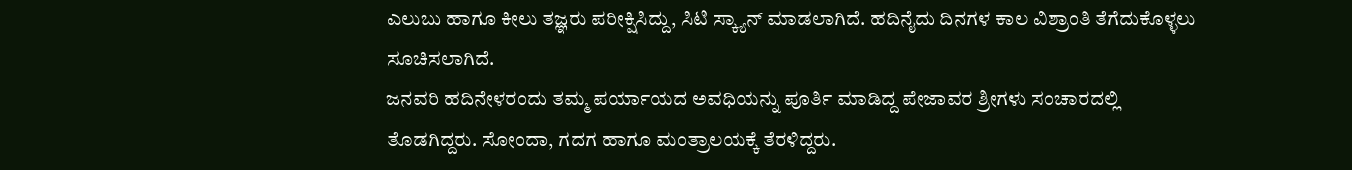ಎಲುಬು ಹಾಗೂ ಕೀಲು ತಜ್ಞರು ಪರೀಕ್ಷಿಸಿದ್ದು, ಸಿಟಿ ಸ್ಕ್ಯಾನ್ ಮಾಡಲಾಗಿದೆ. ಹದಿನೈದು ದಿನಗಳ ಕಾಲ ವಿಶ್ರಾಂತಿ ತೆಗೆದುಕೊಳ್ಳಲು ಸೂಚಿಸಲಾಗಿದೆ.
ಜನವರಿ ಹದಿನೇಳರಂದು ತಮ್ಮ ಪರ್ಯಾಯದ ಅವಧಿಯನ್ನು ಪೂರ್ತಿ ಮಾಡಿದ್ದ ಪೇಜಾವರ ಶ್ರೀಗಳು ಸಂಚಾರದಲ್ಲಿ ತೊಡಗಿದ್ದರು. ಸೋಂದಾ, ಗದಗ ಹಾಗೂ ಮಂತ್ರಾಲಯಕ್ಕೆ ತೆರಳಿದ್ದರು.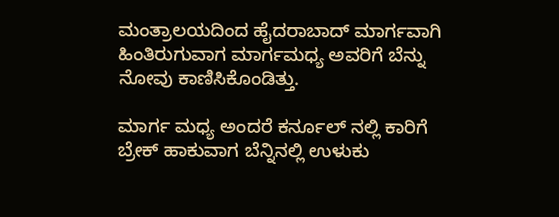ಮಂತ್ರಾಲಯದಿಂದ ಹೈದರಾಬಾದ್ ಮಾರ್ಗವಾಗಿ ಹಿಂತಿರುಗುವಾಗ ಮಾರ್ಗಮಧ್ಯ ಅವರಿಗೆ ಬೆನ್ನು ನೋವು ಕಾಣಿಸಿಕೊಂಡಿತ್ತು.

ಮಾರ್ಗ ಮಧ್ಯ ಅಂದರೆ ಕರ್ನೂಲ್ ನಲ್ಲಿ ಕಾರಿಗೆ ಬ್ರೇಕ್ ಹಾಕುವಾಗ ಬೆನ್ನಿನಲ್ಲಿ ಉಳುಕು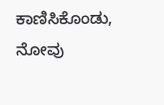ಕಾಣಿಸಿಕೊಂಡು, ನೋವು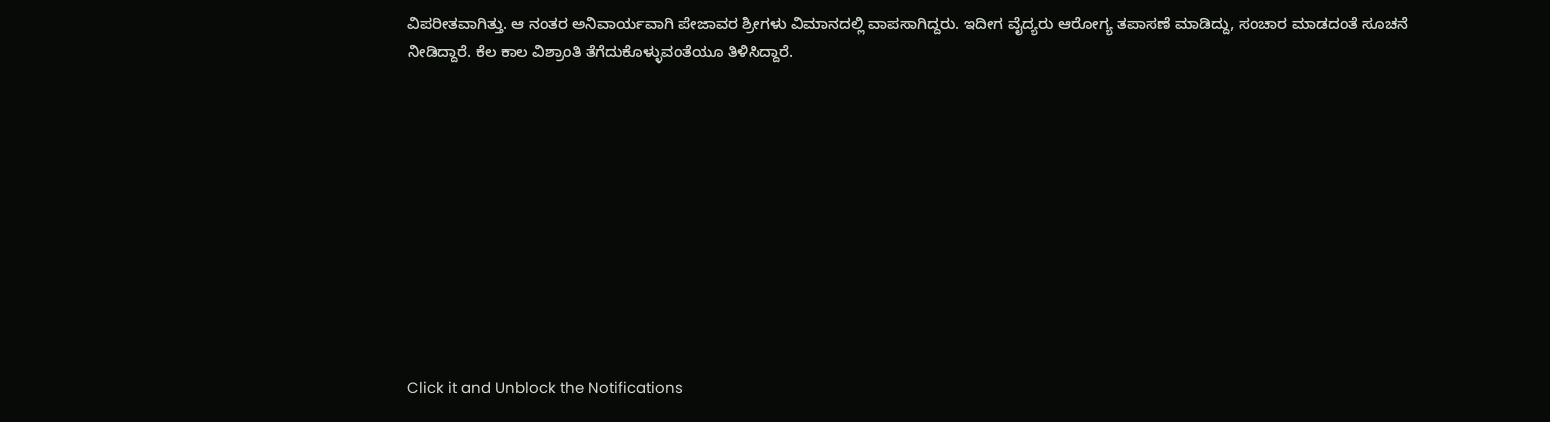ವಿಪರೀತವಾಗಿತ್ತು. ಆ ನಂತರ ಅನಿವಾರ್ಯವಾಗಿ ಪೇಜಾವರ ಶ್ರೀಗಳು ವಿಮಾನದಲ್ಲಿ ವಾಪಸಾಗಿದ್ದರು. ಇದೀಗ ವೈದ್ಯರು ಆರೋಗ್ಯ ತಪಾಸಣೆ ಮಾಡಿದ್ದು, ಸಂಚಾರ ಮಾಡದಂತೆ ಸೂಚನೆ ನೀಡಿದ್ದಾರೆ. ಕೆಲ ಕಾಲ ವಿಶ್ರಾಂತಿ ತೆಗೆದುಕೊಳ್ಳುವಂತೆಯೂ ತಿಳಿಸಿದ್ದಾರೆ.











Click it and Unblock the Notifications